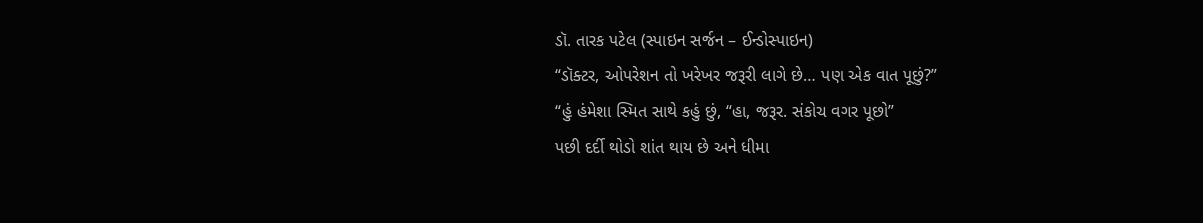ડૉ. તારક પટેલ (સ્પાઇન સર્જન – ઈન્ડોસ્પાઇન)
“ડૉક્ટર, ઓપરેશન તો ખરેખર જરૂરી લાગે છે… પણ એક વાત પૂછું?”
“હું હંમેશા સ્મિત સાથે કહું છું, “હા, જરૂર. સંકોચ વગર પૂછો”
પછી દર્દી થોડો શાંત થાય છે અને ધીમા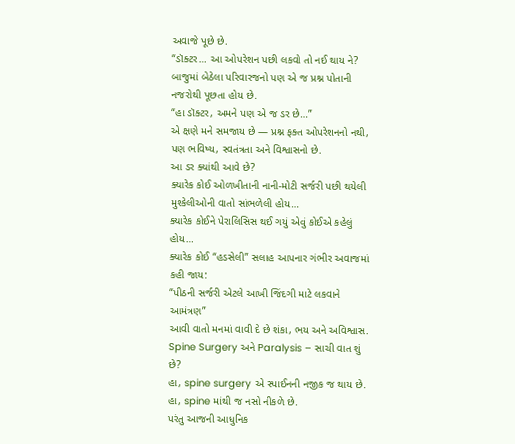અવાજે પૂછે છે.
“ડૉક્ટર… આ ઓપરેશન પછી લકવો તો નઈ થાય ને?
બાજુમાં બેઠેલા પરિવારજનો પણ એ જ પ્રશ્ન પોતાની નજરોથી પૂછતા હોય છે.
“હા ડૉક્ટર, અમને પણ એ જ ડર છે…”
એ ક્ષણે મને સમજાય છે — પ્રશ્ન ફક્ત ઓપરેશનનો નથી, પણ ભવિષ્ય, સ્વતંત્રતા અને વિશ્વાસનો છે.
આ ડર ક્યાંથી આવે છે?
ક્યારેક કોઈ ઓળખીતાની નાની-મોટી સર્જરી પછી થયેલી મુશ્કેલીઓની વાતો સાંભળેલી હોય…
ક્યારેક કોઈને પેરાલિસિસ થઈ ગયું એવું કોઈએ કહેલું હોય…
ક્યારેક કોઈ “હડસેલી” સલાહ આપનાર ગંભીર અવાજમાં કહી જાય:
“પીઠની સર્જરી એટલે આખી જિંદગી માટે લકવાને આમંત્રણ”
આવી વાતો મનમાં વાવી દે છે શંકા, ભય અને અવિશ્વાસ.
Spine Surgery અને Paralysis – સાચી વાત શું છે?
હા, spine surgery એ સ્પાઈનની નજીક જ થાય છે.
હા, spine માંથી જ નસો નીકળે છે.
પરંતુ આજની આધુનિક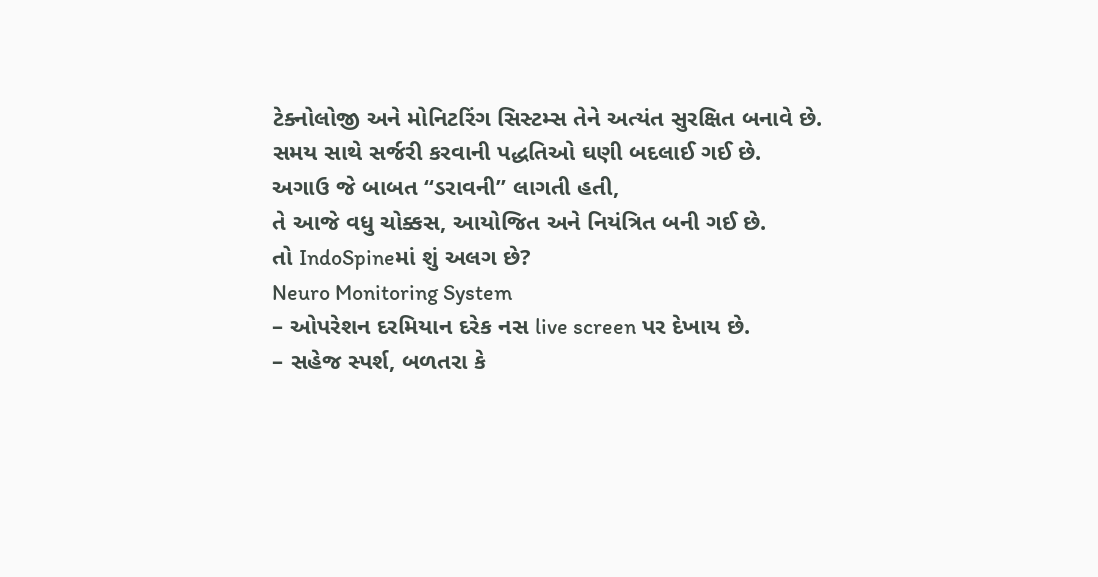ટેક્નોલોજી અને મોનિટરિંગ સિસ્ટમ્સ તેને અત્યંત સુરક્ષિત બનાવે છે.
સમય સાથે સર્જરી કરવાની પદ્ધતિઓ ઘણી બદલાઈ ગઈ છે.
અગાઉ જે બાબત “ડરાવની” લાગતી હતી,
તે આજે વધુ ચોક્કસ, આયોજિત અને નિયંત્રિત બની ગઈ છે.
તો IndoSpineમાં શું અલગ છે?
Neuro Monitoring System
– ઓપરેશન દરમિયાન દરેક નસ live screen પર દેખાય છે.
– સહેજ સ્પર્શ, બળતરા કે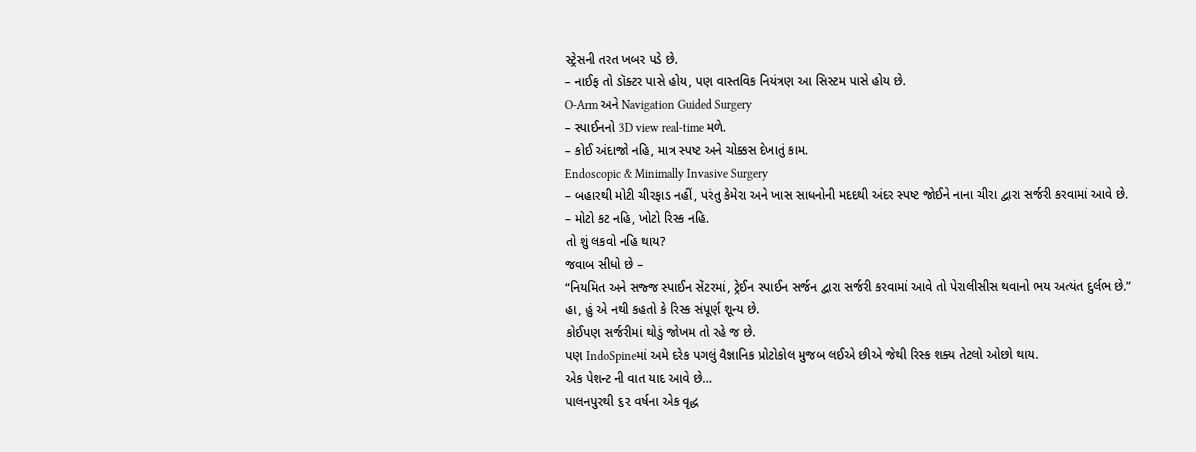સ્ટ્રેસની તરત ખબર પડે છે.
– નાઈફ તો ડૉક્ટર પાસે હોય, પણ વાસ્તવિક નિયંત્રણ આ સિસ્ટમ પાસે હોય છે.
O-Arm અને Navigation Guided Surgery
– સ્પાઈનનો 3D view real-time મળે.
– કોઈ અંદાજો નહિ, માત્ર સ્પષ્ટ અને ચોક્કસ દેખાતું કામ.
Endoscopic & Minimally Invasive Surgery
– બહારથી મોટી ચીરફાડ નહીં, પરંતુ કેમેરા અને ખાસ સાધનોની મદદથી અંદર સ્પષ્ટ જોઈને નાના ચીરા દ્વારા સર્જરી કરવામાં આવે છે.
– મોટો કટ નહિ, ખોટો રિસ્ક નહિ.
તો શું લકવો નહિ થાય?
જવાબ સીધો છે –
“નિયમિત અને સજ્જ સ્પાઈન સેંટરમાં, ટ્રેઈન સ્પાઈન સર્જન દ્વારા સર્જરી કરવામાં આવે તો પેરાલીસીસ થવાનો ભય અત્યંત દુર્લભ છે.”
હા, હું એ નથી કહતો કે રિસ્ક સંપૂર્ણ શૂન્ય છે.
કોઈપણ સર્જરીમાં થોડું જોખમ તો રહે જ છે.
પણ IndoSpineમાં અમે દરેક પગલું વૈજ્ઞાનિક પ્રોટોકોલ મુજબ લઈએ છીએ જેથી રિસ્ક શક્ય તેટલો ઓછો થાય.
એક પેશન્ટ ની વાત યાદ આવે છે…
પાલનપુરથી ૬૨ વર્ષના એક વૃદ્ધ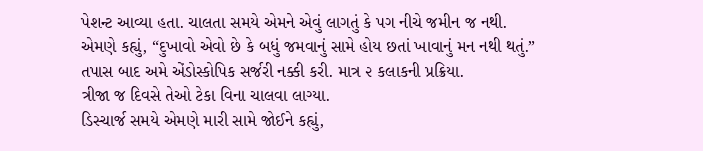પેશન્ટ આવ્યા હતા. ચાલતા સમયે એમને એવું લાગતું કે પગ નીચે જમીન જ નથી.
એમણે કહ્યું, “દુખાવો એવો છે કે બધું જમવાનું સામે હોય છતાં ખાવાનું મન નથી થતું.”
તપાસ બાદ અમે એંડોસ્કોપિક સર્જરી નક્કી કરી. માત્ર ૨ કલાકની પ્રક્રિયા.
ત્રીજા જ દિવસે તેઓ ટેકા વિના ચાલવા લાગ્યા.
ડિસ્ચાર્જ સમયે એમણે મારી સામે જોઈને કહ્યું,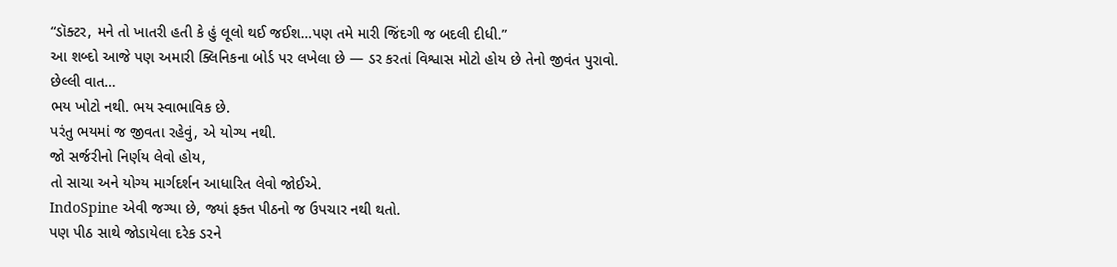“ડૉક્ટર, મને તો ખાતરી હતી કે હું લૂલો થઈ જઈશ…પણ તમે મારી જિંદગી જ બદલી દીધી.”
આ શબ્દો આજે પણ અમારી ક્લિનિકના બોર્ડ પર લખેલા છે — ડર કરતાં વિશ્વાસ મોટો હોય છે તેનો જીવંત પુરાવો.
છેલ્લી વાત…
ભય ખોટો નથી. ભય સ્વાભાવિક છે.
પરંતુ ભયમાં જ જીવતા રહેવું, એ યોગ્ય નથી.
જો સર્જરીનો નિર્ણય લેવો હોય,
તો સાચા અને યોગ્ય માર્ગદર્શન આધારિત લેવો જોઈએ.
IndoSpine એવી જગ્યા છે, જ્યાં ફક્ત પીઠનો જ ઉપચાર નથી થતો.
પણ પીઠ સાથે જોડાયેલા દરેક ડરને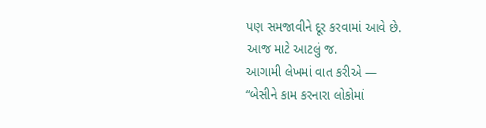પણ સમજાવીને દૂર કરવામાં આવે છે.
આજ માટે આટલું જ.
આગામી લેખમાં વાત કરીએ —
“બેસીને કામ કરનારા લોકોમાં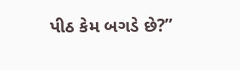પીઠ કેમ બગડે છે?”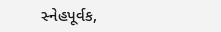સ્નેહપૂર્વક,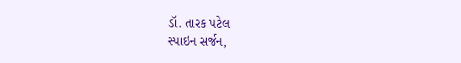ડૉ. તારક પટેલ
સ્પાઇન સર્જન,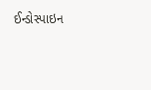ઈન્ડોસ્પાઇન